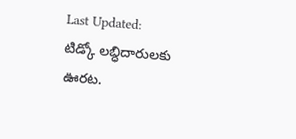Last Updated:
టిడ్కో లబ్ధిదారులకు ఊరట.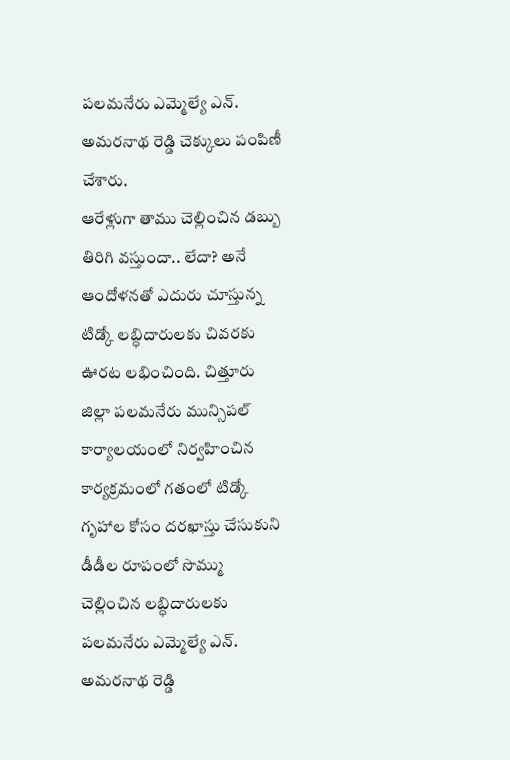పలమనేరు ఎమ్మెల్యే ఎన్. అమరనాథ రెడ్డి చెక్కులు పంపిణీ చేశారు.
ఆరేళ్లుగా తాము చెల్లించిన డబ్బు తిరిగి వస్తుందా.. లేదా? అనే ఆందోళనతో ఎదురు చూస్తున్న టిడ్కో లబ్ధిదారులకు చివరకు ఊరట లభించింది. చిత్తూరు జిల్లా పలమనేరు మున్సిపల్ కార్యాలయంలో నిర్వహించిన కార్యక్రమంలో గతంలో టిడ్కో గృహాల కోసం దరఖాస్తు చేసుకుని డీడీల రూపంలో సొమ్ము చెల్లించిన లబ్ధిదారులకు పలమనేరు ఎమ్మెల్యే ఎన్. అమరనాథ రెడ్డి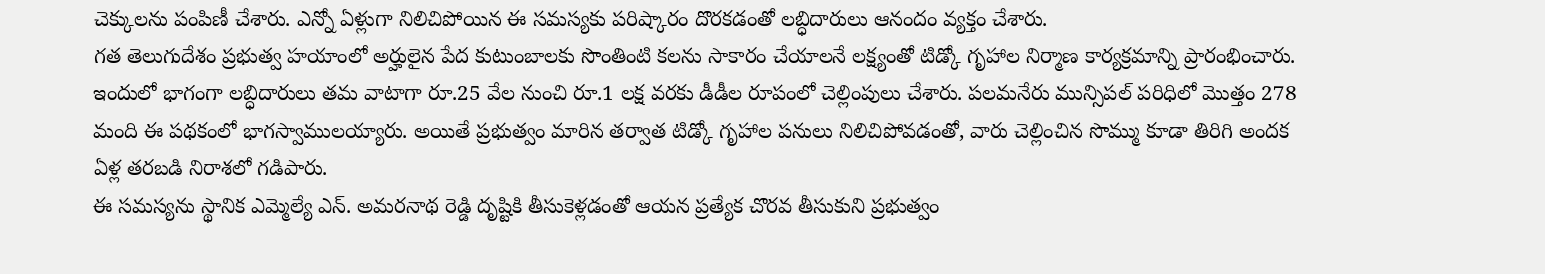చెక్కులను పంపిణీ చేశారు. ఎన్నో ఏళ్లుగా నిలిచిపోయిన ఈ సమస్యకు పరిష్కారం దొరకడంతో లబ్ధిదారులు ఆనందం వ్యక్తం చేశారు.
గత తెలుగుదేశం ప్రభుత్వ హయాంలో అర్హులైన పేద కుటుంబాలకు సొంతింటి కలను సాకారం చేయాలనే లక్ష్యంతో టిడ్కో గృహాల నిర్మాణ కార్యక్రమాన్ని ప్రారంభించారు. ఇందులో భాగంగా లబ్ధిదారులు తమ వాటాగా రూ.25 వేల నుంచి రూ.1 లక్ష వరకు డీడీల రూపంలో చెల్లింపులు చేశారు. పలమనేరు మున్సిపల్ పరిధిలో మొత్తం 278 మంది ఈ పథకంలో భాగస్వాములయ్యారు. అయితే ప్రభుత్వం మారిన తర్వాత టిడ్కో గృహాల పనులు నిలిచిపోవడంతో, వారు చెల్లించిన సొమ్ము కూడా తిరిగి అందక ఏళ్ల తరబడి నిరాశలో గడిపారు.
ఈ సమస్యను స్థానిక ఎమ్మెల్యే ఎన్. అమరనాథ రెడ్డి దృష్టికి తీసుకెళ్లడంతో ఆయన ప్రత్యేక చొరవ తీసుకుని ప్రభుత్వం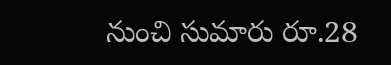నుంచి సుమారు రూ.28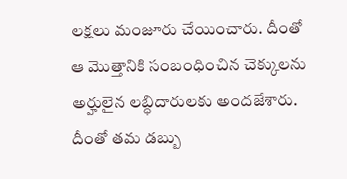లక్షలు మంజూరు చేయించారు. దీంతో ఆ మొత్తానికి సంబంధించిన చెక్కులను అర్హులైన లబ్ధిదారులకు అందజేశారు. దీంతో తమ డబ్బు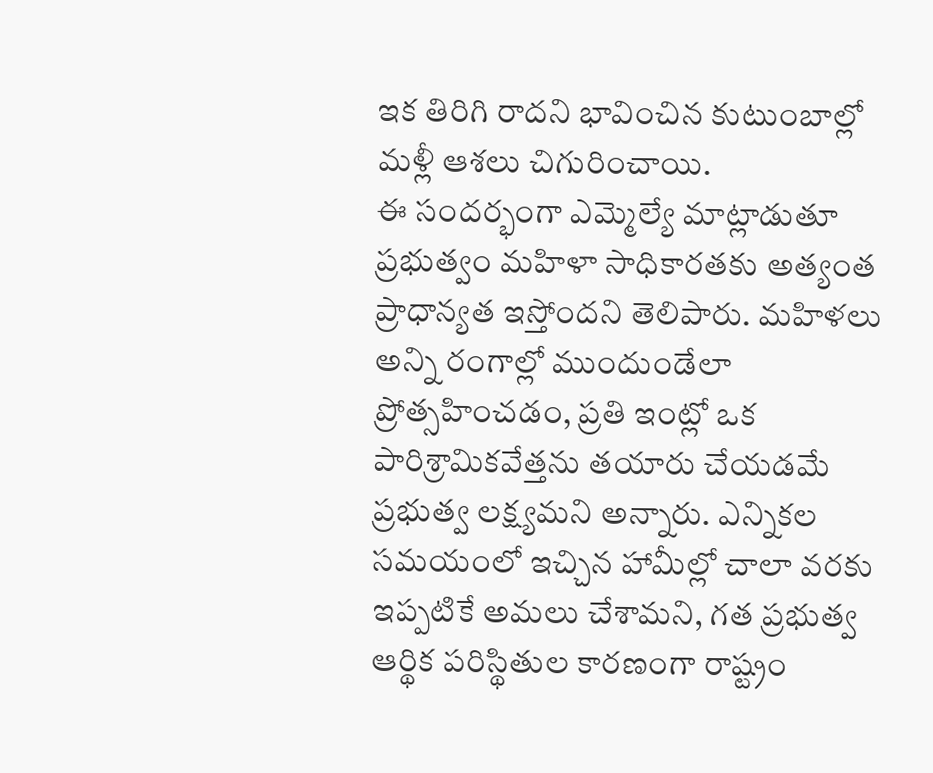ఇక తిరిగి రాదని భావించిన కుటుంబాల్లో మళ్లీ ఆశలు చిగురించాయి.
ఈ సందర్భంగా ఎమ్మెల్యే మాట్లాడుతూ ప్రభుత్వం మహిళా సాధికారతకు అత్యంత ప్రాధాన్యత ఇస్తోందని తెలిపారు. మహిళలు అన్ని రంగాల్లో ముందుండేలా ప్రోత్సహించడం, ప్రతి ఇంట్లో ఒక పారిశ్రామికవేత్తను తయారు చేయడమే ప్రభుత్వ లక్ష్యమని అన్నారు. ఎన్నికల సమయంలో ఇచ్చిన హామీల్లో చాలా వరకు ఇప్పటికే అమలు చేశామని, గత ప్రభుత్వ ఆర్థిక పరిస్థితుల కారణంగా రాష్ట్రం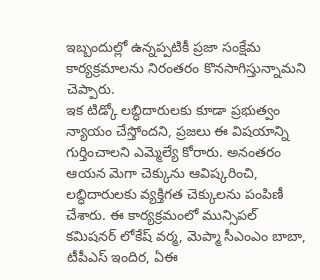ఇబ్బందుల్లో ఉన్నప్పటికీ ప్రజా సంక్షేమ కార్యక్రమాలను నిరంతరం కొనసాగిస్తున్నామని చెప్పారు.
ఇక టిడ్కో లబ్ధిదారులకు కూడా ప్రభుత్వం న్యాయం చేస్తోందని, ప్రజలు ఈ విషయాన్ని గుర్తించాలని ఎమ్మెల్యే కోరారు. అనంతరం ఆయన మెగా చెక్కును ఆవిష్కరించి, లబ్ధిదారులకు వ్యక్తిగత చెక్కులను పంపిణీ చేశారు. ఈ కార్యక్రమంలో మున్సిపల్ కమిషనర్ లోకేష్ వర్మ, మెప్మా సీఎంఎం బాబా, టీపీఎస్ ఇందిర, ఏఈ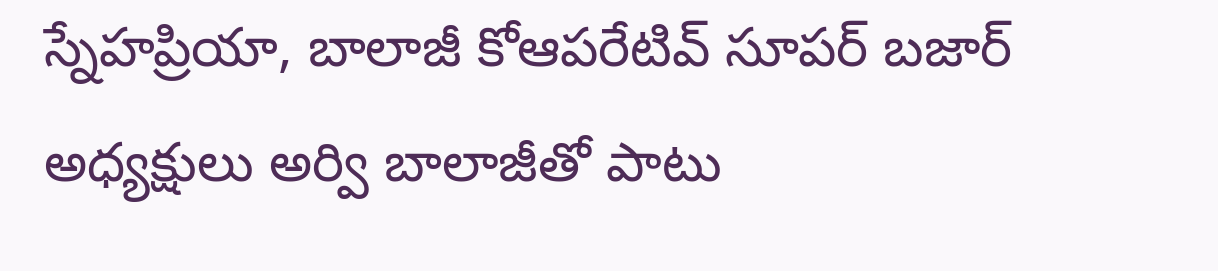స్నేహప్రియా, బాలాజీ కోఆపరేటివ్ సూపర్ బజార్ అధ్యక్షులు అర్వి బాలాజీతో పాటు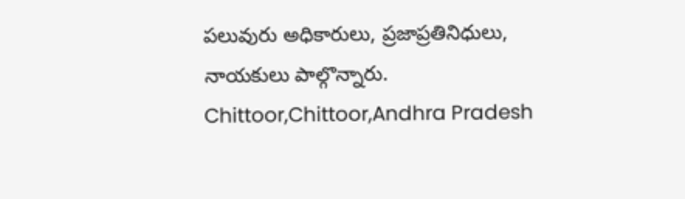పలువురు అధికారులు, ప్రజాప్రతినిధులు, నాయకులు పాల్గొన్నారు.
Chittoor,Chittoor,Andhra Pradesh